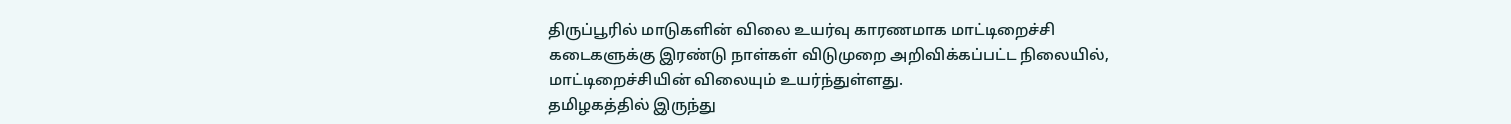திருப்பூரில் மாடுகளின் விலை உயர்வு காரணமாக மாட்டிறைச்சி கடைகளுக்கு இரண்டு நாள்கள் விடுமுறை அறிவிக்கப்பட்ட நிலையில், மாட்டிறைச்சியின் விலையும் உயர்ந்துள்ளது.
தமிழகத்தில் இருந்து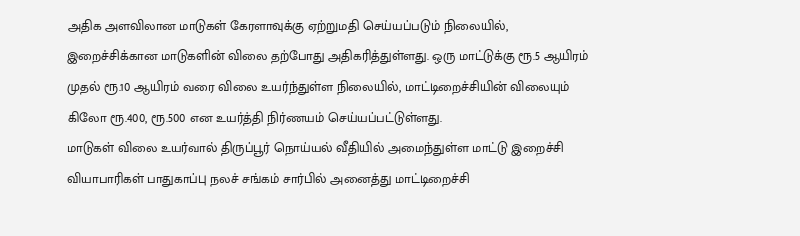அதிக அளவிலான மாடுகள் கேரளாவுக்கு ஏற்றுமதி செய்யப்படும் நிலையில், இறைச்சிக்கான மாடுகளின் விலை தற்போது அதிகரித்துள்ளது. ஒரு மாட்டுக்கு ரூ.5 ஆயிரம் முதல் ரூ.10 ஆயிரம் வரை விலை உயர்ந்துள்ள நிலையில், மாட்டிறைச்சியின் விலையும் கிலோ ரூ.400, ரூ.500 என உயர்த்தி நிர்ணயம் செய்யப்பட்டுள்ளது.
மாடுகள் விலை உயர்வால் திருப்பூர் நொய்யல் வீதியில் அமைந்துள்ள மாட்டு இறைச்சி வியாபாரிகள் பாதுகாப்பு நலச் சங்கம் சார்பில் அனைத்து மாட்டிறைச்சி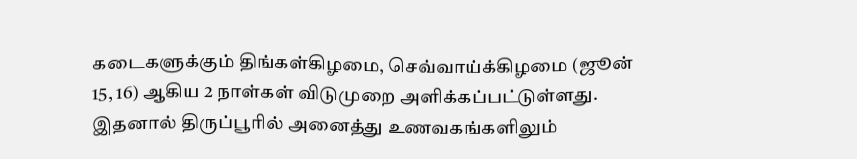கடைகளுக்கும் திங்கள்கிழமை, செவ்வாய்க்கிழமை (ஜூன் 15, 16) ஆகிய 2 நாள்கள் விடுமுறை அளிக்கப்பட்டுள்ளது. இதனால் திருப்பூரில் அனைத்து உணவகங்களிலும்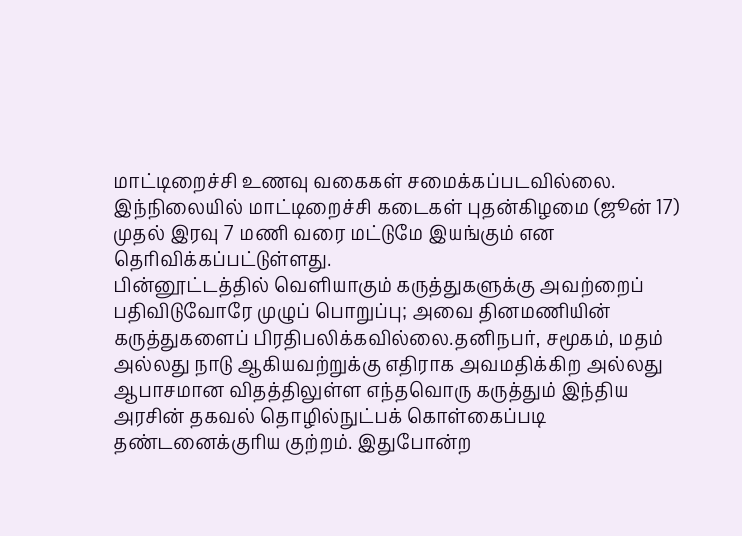மாட்டிறைச்சி உணவு வகைகள் சமைக்கப்படவில்லை. இந்நிலையில் மாட்டிறைச்சி கடைகள் புதன்கிழமை (ஜூன் 17) முதல் இரவு 7 மணி வரை மட்டுமே இயங்கும் என தெரிவிக்கப்பட்டுள்ளது.
பின்னூட்டத்தில் வெளியாகும் கருத்துகளுக்கு அவற்றைப் பதிவிடுவோரே முழுப் பொறுப்பு; அவை தினமணியின் கருத்துகளைப் பிரதிபலிக்கவில்லை.தனிநபர், சமூகம், மதம் அல்லது நாடு ஆகியவற்றுக்கு எதிராக அவமதிக்கிற அல்லது ஆபாசமான விதத்திலுள்ள எந்தவொரு கருத்தும் இந்திய அரசின் தகவல் தொழில்நுட்பக் கொள்கைப்படி தண்டனைக்குரிய குற்றம். இதுபோன்ற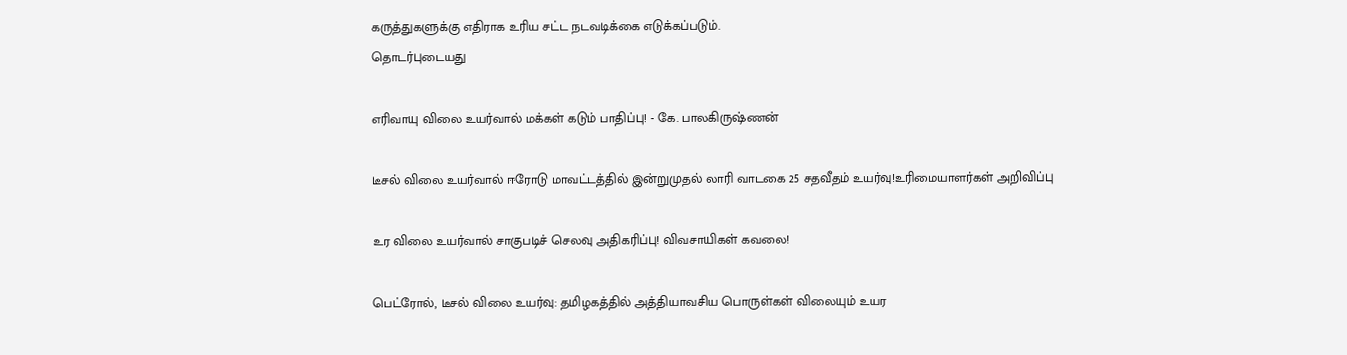கருத்துகளுக்கு எதிராக உரிய சட்ட நடவடிக்கை எடுக்கப்படும்.
தொடர்புடையது

எரிவாயு விலை உயர்வால் மக்கள் கடும் பாதிப்பு! - கே. பாலகிருஷ்ணன்

டீசல் விலை உயர்வால் ஈரோடு மாவட்டத்தில் இன்றுமுதல் லாரி வாடகை 25 சதவீதம் உயர்வு!உரிமையாளர்கள் அறிவிப்பு

உர விலை உயர்வால் சாகுபடிச் செலவு அதிகரிப்பு! விவசாயிகள் கவலை!

பெட்ரோல், டீசல் விலை உயர்வு: தமிழகத்தில் அத்தியாவசிய பொருள்கள் விலையும் உயர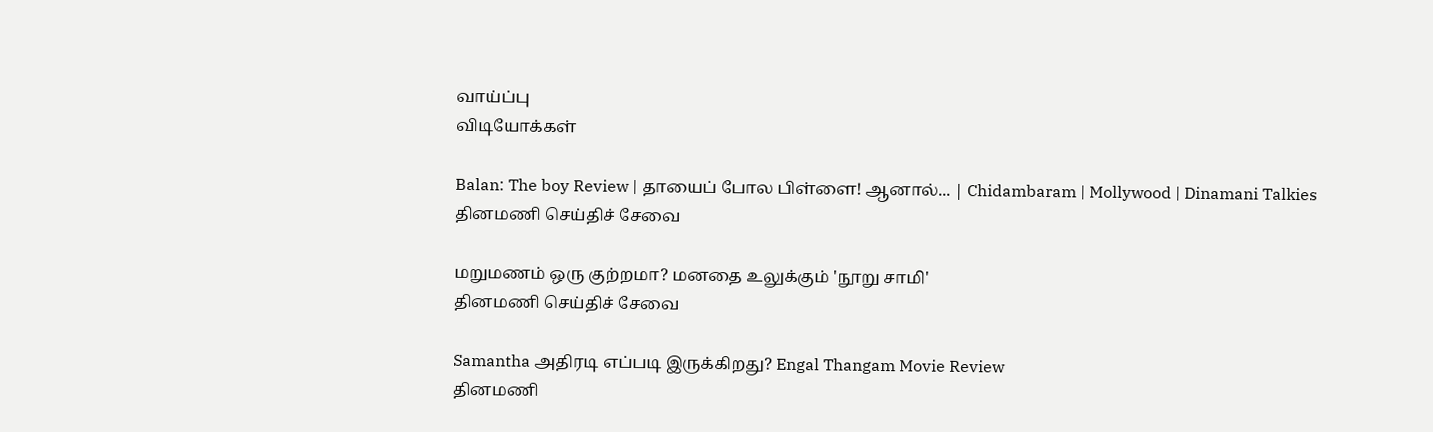வாய்ப்பு
விடியோக்கள்

Balan: The boy Review | தாயைப் போல பிள்ளை! ஆனால்... | Chidambaram | Mollywood | Dinamani Talkies
தினமணி செய்திச் சேவை

மறுமணம் ஒரு குற்றமா? மனதை உலுக்கும் 'நூறு சாமி'
தினமணி செய்திச் சேவை

Samantha அதிரடி எப்படி இருக்கிறது? Engal Thangam Movie Review
தினமணி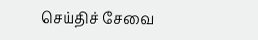செய்திச் சேவை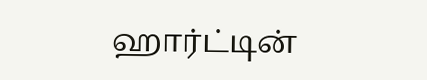ஹார்ட்டின்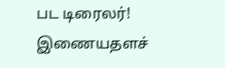பட டிரைலர்!
இணையதளச்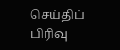செய்திப் பிரிவு